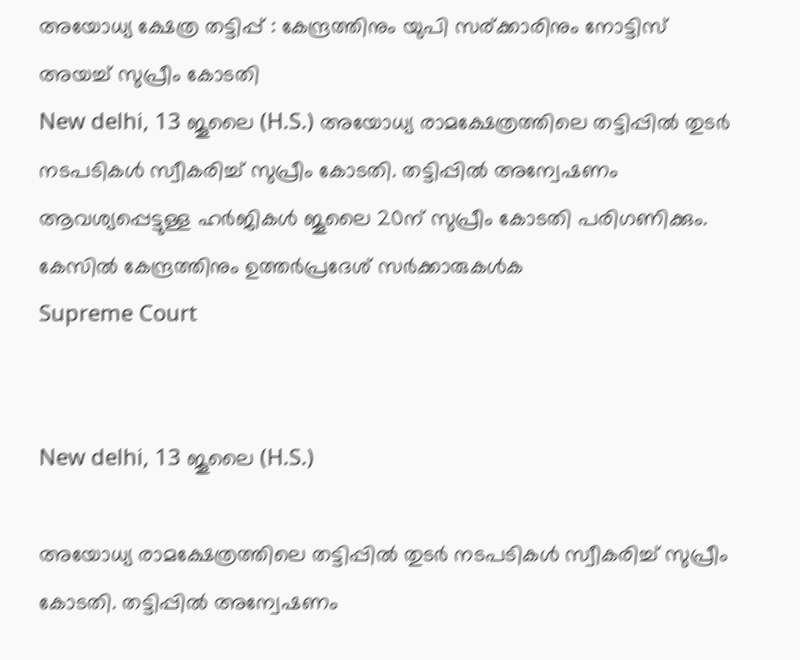അയോധ്യ ക്ഷേത്ര തട്ടിപ്പ് : കേന്ദ്രത്തിനും യുപി സര്ക്കാരിനും നോട്ടിസ് അയച്ച് സുപ്രീം കോടതി
New delhi, 13 ജൂലൈ (H.S.) അയോധ്യ രാമക്ഷേത്രത്തിലെ തട്ടിപ്പില്‍ തുടര്‍ നടപടികള്‍ സ്വീകരിച്ച് സുപ്രീം കോടതി. തട്ടിപ്പില്‍ അന്വേഷണം ആവശ്യപ്പെട്ടുള്ള ഹര്‍ജികള്‍ ജൂലൈ 20ന് സുപ്രീം കോടതി പരിഗണിക്കും. കേസില്‍ കേന്ദ്രത്തിനും ഉത്തര്‍പ്രദേശ് സര്‍ക്കാരുകള്‍ക
Supreme Court


New delhi, 13 ജൂലൈ (H.S.)

അയോധ്യ രാമക്ഷേത്രത്തിലെ തട്ടിപ്പില്‍ തുടര്‍ നടപടികള്‍ സ്വീകരിച്ച് സുപ്രീം കോടതി. തട്ടിപ്പില്‍ അന്വേഷണം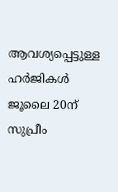ആവശ്യപ്പെട്ടുള്ള ഹര്‍ജികള്‍ ജൂലൈ 20ന് സുപ്രീം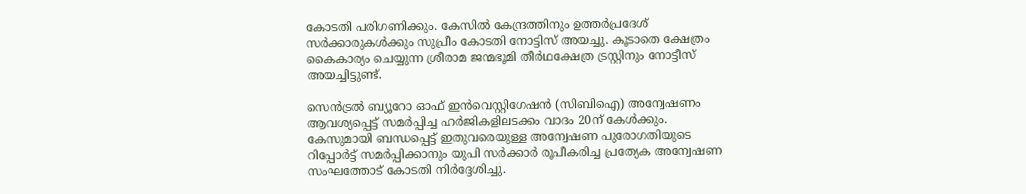കോടതി പരിഗണിക്കും. കേസില്‍ കേന്ദ്രത്തിനും ഉത്തര്‍പ്രദേശ് സര്‍ക്കാരുകള്‍ക്കും സുപ്രീം കോടതി നോട്ടിസ് അയച്ചു. കൂടാതെ ക്ഷേത്രം കൈകാര്യം ചെയ്യുന്ന ശ്രീരാമ ജന്മഭൂമി തീര്‍ഥക്ഷേത്ര ട്രസ്റ്റിനും നോട്ടീസ് അയച്ചിട്ടുണ്ട്.

സെന്‍ട്രല്‍ ബ്യൂറോ ഓഫ് ഇന്‍വെസ്റ്റിഗേഷന്‍ (സിബിഐ) അന്വേഷണം ആവശ്യപ്പെട്ട് സമര്‍പ്പിച്ച ഹര്‍ജികളിലടക്കം വാദം 20ന് കേള്‍ക്കും. കേസുമായി ബന്ധപ്പെട്ട് ഇതുവരെയുള്ള അന്വേഷണ പുരോഗതിയുടെ റിപ്പോര്‍ട്ട് സമര്‍പ്പിക്കാനും യുപി സര്‍ക്കാര്‍ രൂപീകരിച്ച പ്രത്യേക അന്വേഷണ സംഘത്തോട് കോടതി നിര്‍ദ്ദേശിച്ചു.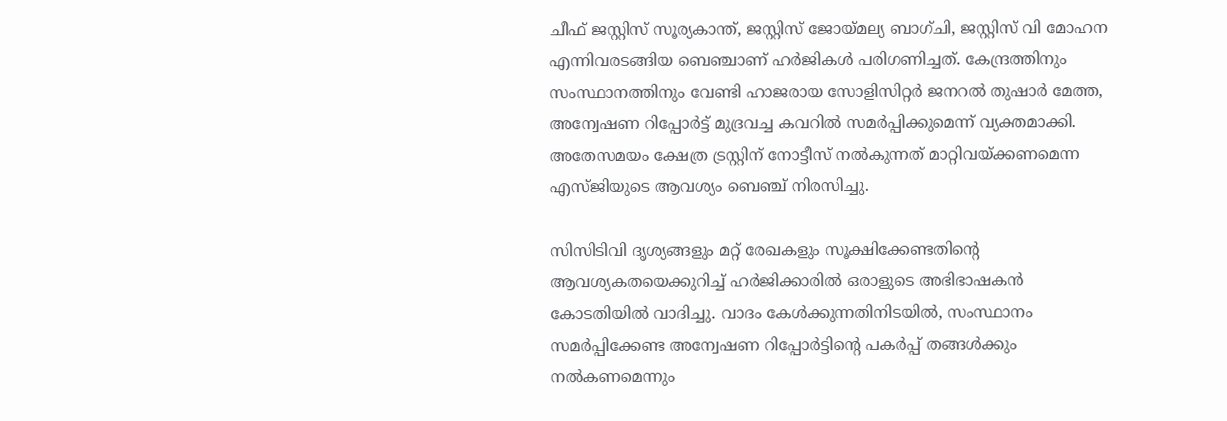ചീഫ് ജസ്റ്റിസ് സൂര്യകാന്ത്, ജസ്റ്റിസ് ജോയ്മല്യ ബാഗ്ചി, ജസ്റ്റിസ് വി മോഹന എന്നിവരടങ്ങിയ ബെഞ്ചാണ് ഹര്‍ജികള്‍ പരിഗണിച്ചത്. കേന്ദ്രത്തിനും സംസ്ഥാനത്തിനും വേണ്ടി ഹാജരായ സോളിസിറ്റര്‍ ജനറല്‍ തുഷാര്‍ മേത്ത, അന്വേഷണ റിപ്പോര്‍ട്ട് മുദ്രവച്ച കവറില്‍ സമര്‍പ്പിക്കുമെന്ന് വ്യക്തമാക്കി. അതേസമയം ക്ഷേത്ര ട്രസ്റ്റിന് നോട്ടീസ് നല്‍കുന്നത് മാറ്റിവയ്ക്കണമെന്ന എസ്ജിയുടെ ആവശ്യം ബെഞ്ച് നിരസിച്ചു.

സിസിടിവി ദൃശ്യങ്ങളും മറ്റ് രേഖകളും സൂക്ഷിക്കേണ്ടതിന്റെ ആവശ്യകതയെക്കുറിച്ച് ഹര്‍ജിക്കാരില്‍ ഒരാളുടെ അഭിഭാഷകന്‍ കോടതിയില്‍ വാദിച്ചു. വാദം കേള്‍ക്കുന്നതിനിടയില്‍, സംസ്ഥാനം സമര്‍പ്പിക്കേണ്ട അന്വേഷണ റിപ്പോര്‍ട്ടിന്റെ പകര്‍പ്പ് തങ്ങള്‍ക്കും നല്‍കണമെന്നും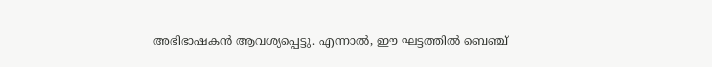അഭിഭാഷകന്‍ ആവശ്യപ്പെട്ടു. എന്നാല്‍, ഈ ഘട്ടത്തില്‍ ബെഞ്ച്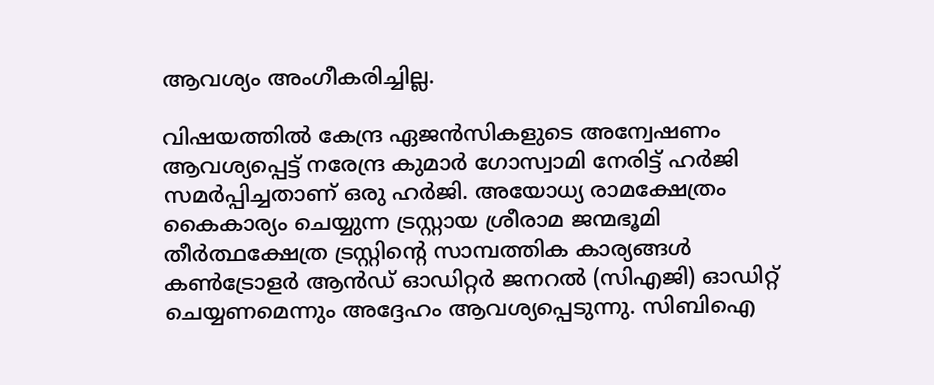ആവശ്യം അംഗീകരിച്ചില്ല.

വിഷയത്തില്‍ കേന്ദ്ര ഏജന്‍സികളുടെ അന്വേഷണം ആവശ്യപ്പെട്ട് നരേന്ദ്ര കുമാര്‍ ഗോസ്വാമി നേരിട്ട് ഹര്‍ജി സമര്‍പ്പിച്ചതാണ് ഒരു ഹര്‍ജി. അയോധ്യ രാമക്ഷേത്രം കൈകാര്യം ചെയ്യുന്ന ട്രസ്റ്റായ ശ്രീരാമ ജന്മഭൂമി തീര്‍ത്ഥക്ഷേത്ര ട്രസ്റ്റിന്റെ സാമ്പത്തിക കാര്യങ്ങള്‍ കണ്‍ട്രോളര്‍ ആന്‍ഡ് ഓഡിറ്റര്‍ ജനറല്‍ (സിഎജി) ഓഡിറ്റ് ചെയ്യണമെന്നും അദ്ദേഹം ആവശ്യപ്പെടുന്നു. സിബിഐ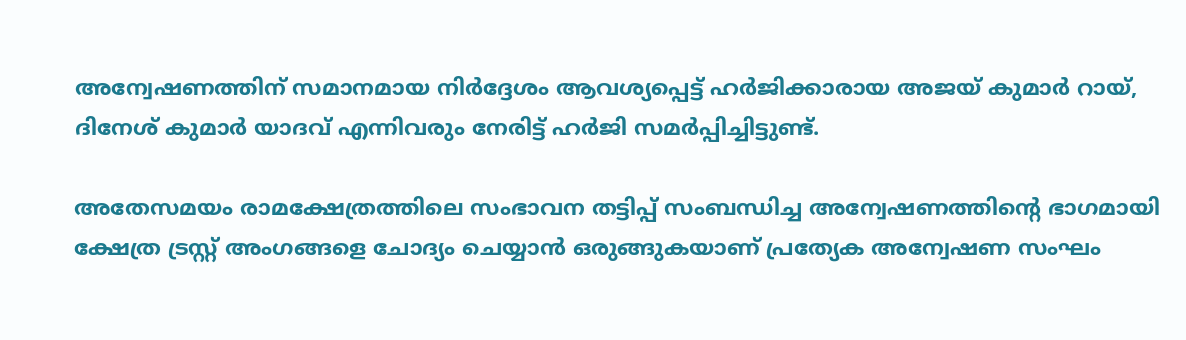അന്വേഷണത്തിന് സമാനമായ നിര്‍ദ്ദേശം ആവശ്യപ്പെട്ട് ഹര്‍ജിക്കാരായ അജയ് കുമാര്‍ റായ്, ദിനേശ് കുമാര്‍ യാദവ് എന്നിവരും നേരിട്ട് ഹര്‍ജി സമര്‍പ്പിച്ചിട്ടുണ്ട്.

അതേസമയം രാമക്ഷേത്രത്തിലെ സംഭാവന തട്ടിപ്പ് സംബന്ധിച്ച അന്വേഷണത്തിന്റെ ഭാഗമായി ക്ഷേത്ര ട്രസ്റ്റ് അംഗങ്ങളെ ചോദ്യം ചെയ്യാന്‍ ഒരുങ്ങുകയാണ് പ്രത്യേക അന്വേഷണ സംഘം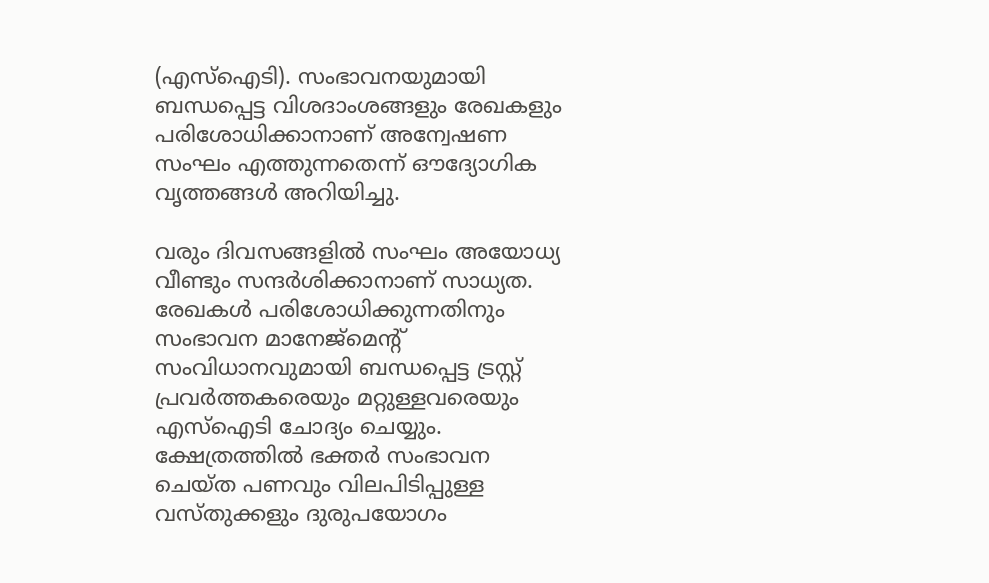(എസ്ഐടി). സംഭാവനയുമായി ബന്ധപ്പെട്ട വിശദാംശങ്ങളും രേഖകളും പരിശോധിക്കാനാണ് അന്വേഷണ സംഘം എത്തുന്നതെന്ന് ഔദ്യോഗിക വൃത്തങ്ങള്‍ അറിയിച്ചു.

വരും ദിവസങ്ങളില്‍ സംഘം അയോധ്യ വീണ്ടും സന്ദര്‍ശിക്കാനാണ് സാധ്യത. രേഖകള്‍ പരിശോധിക്കുന്നതിനും സംഭാവന മാനേജ്മെന്റ് സംവിധാനവുമായി ബന്ധപ്പെട്ട ട്രസ്റ്റ് പ്രവര്‍ത്തകരെയും മറ്റുള്ളവരെയും എസ്ഐടി ചോദ്യം ചെയ്യും. ക്ഷേത്രത്തില്‍ ഭക്തര്‍ സംഭാവന ചെയ്ത പണവും വിലപിടിപ്പുള്ള വസ്തുക്കളും ദുരുപയോഗം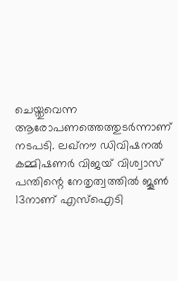ചെയ്തുവെന്ന ആരോപണത്തെത്തുടര്‍ന്നാണ് നടപടി. ലഖ്നൗ ഡിവിഷനല്‍ കമ്മിഷണര്‍ വിജയ് വിശ്വാസ് പന്തിന്റെ നേതൃത്വത്തില്‍ ജൂണ്‍ 13നാണ് എസ്ഐടി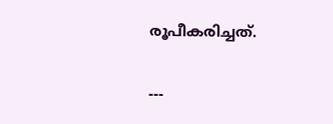രൂപീകരിച്ചത്.

---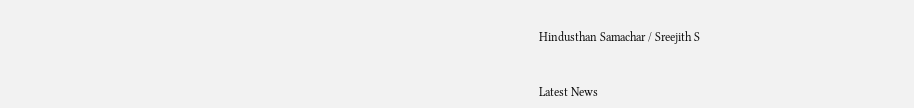Hindusthan Samachar / Sreejith S


Latest News